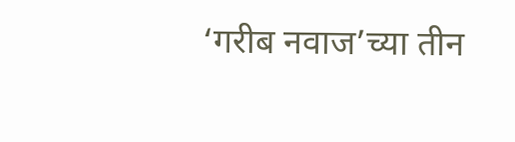‘गरीब नवाज’च्या तीन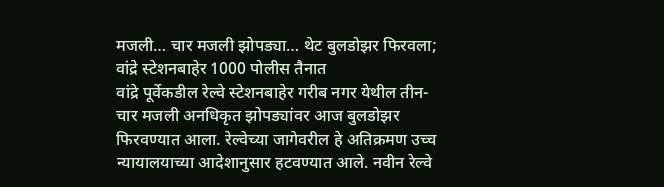मजली… चार मजली झोपड्या… थेट बुलडोझर फिरवला; वांद्रे स्टेशनबाहेर 1000 पोलीस तैनात
वांद्रे पूर्वेकडील रेल्वे स्टेशनबाहेर गरीब नगर येथील तीन-चार मजली अनधिकृत झोपड्यांवर आज बुलडोझर फिरवण्यात आला. रेल्वेच्या जागेवरील हे अतिक्रमण उच्च न्यायालयाच्या आदेशानुसार हटवण्यात आले. नवीन रेल्वे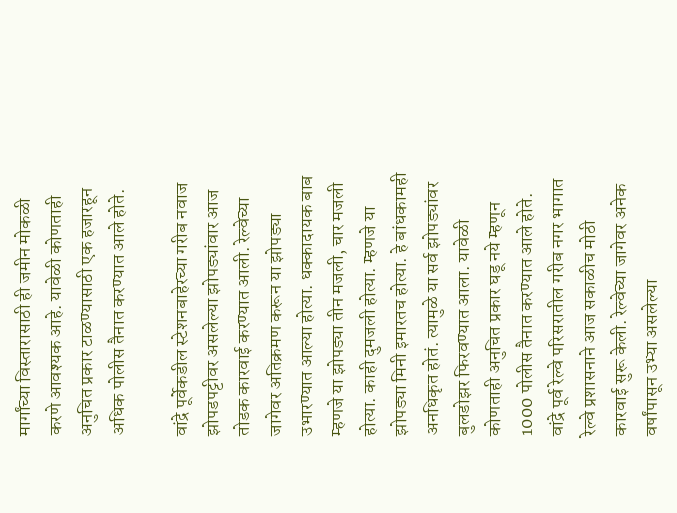मार्गांच्या विस्तारासाठी ही जमीन मोकळी करणे आवश्यक आहे. यावेळी कोणताही अनुचित प्रकार टाळण्यासाठी एक हजारहून अधिक पोलीस तैनात करण्यात आले होते.

वांद्रे पूर्वेकडील स्टेशनबाहेरच्या गरीब नवाज झोपडपट्टीवर असलेल्या झोपड्यांवार आज तोडक कारवाई करण्यात आली. रेल्वेच्या जागेवर अतिक्रमण करून या झोपड्या उभारण्यात आल्या होत्या. धक्कादायक बाब म्हणजे या झोपड्या तीन मजली, चार मजली होत्या. काही दुमजली होत्या. म्हणजे या झोपड्या मिनी इमारतच होत्या. हे बांधकामही अनधिकृत होतं. त्यामुळे या सर्व झोपड्यांवर बुलडोझर फिरवण्यात आला. यावेळी कोणताही अनुचित प्रकार घडू नये म्हणून 1000 पोलीस तैनात करण्यात आले होते.
वांद्रे पूर्व रेल्वे परिसरातील गरीब नगर भागात रेल्वे प्रशासनाने आज सकाळीच मोठी कारवाई सुरू केली. रेल्वेच्या जागेवर अनेक वर्षांपासून उभ्या असलेल्या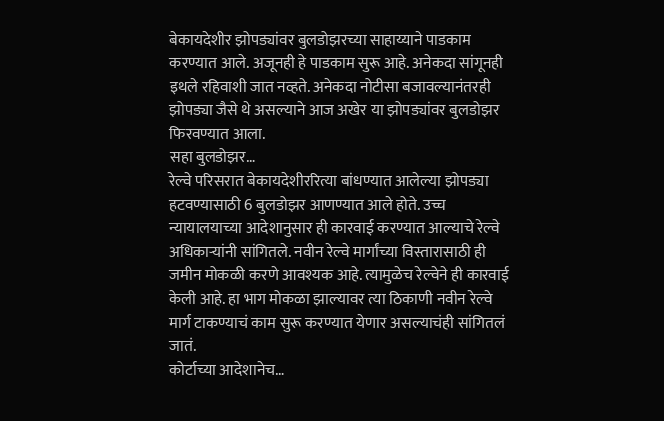बेकायदेशीर झोपड्यांवर बुलडोझरच्या साहाय्याने पाडकाम करण्यात आले. अजूनही हे पाडकाम सुरू आहे. अनेकदा सांगूनही इथले रहिवाशी जात नव्हते. अनेकदा नोटीसा बजावल्यानंतरही झोपड्या जैसे थे असल्याने आज अखेर या झोपड्यांवर बुलडोझर फिरवण्यात आला.
सहा बुलडोझर…
रेल्वे परिसरात बेकायदेशीररित्या बांधण्यात आलेल्या झोपड्या हटवण्यासाठी 6 बुलडोझर आणण्यात आले होते. उच्च न्यायालयाच्या आदेशानुसार ही कारवाई करण्यात आल्याचे रेल्वे अधिकाऱ्यांनी सांगितले. नवीन रेल्वे मार्गांच्या विस्तारासाठी ही जमीन मोकळी करणे आवश्यक आहे. त्यामुळेच रेल्वेने ही कारवाई केली आहे. हा भाग मोकळा झाल्यावर त्या ठिकाणी नवीन रेल्वे मार्ग टाकण्याचं काम सुरू करण्यात येणार असल्याचंही सांगितलं जातं.
कोर्टाच्या आदेशानेच…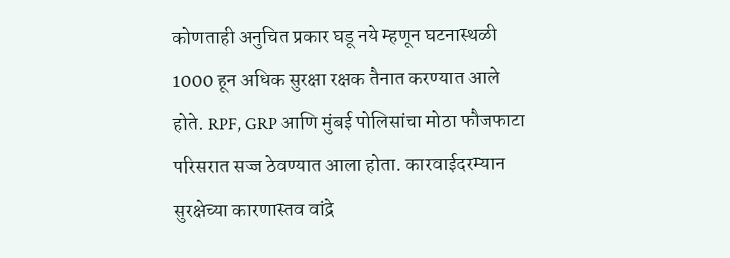कोणताही अनुचित प्रकार घडू नये म्हणून घटनास्थळी 1000 हून अधिक सुरक्षा रक्षक तैनात करण्यात आले होते. RPF, GRP आणि मुंबई पोलिसांचा मोठा फौजफाटा परिसरात सज्ज ठेवण्यात आला होता. कारवाईदरम्यान सुरक्षेच्या कारणास्तव वांद्रे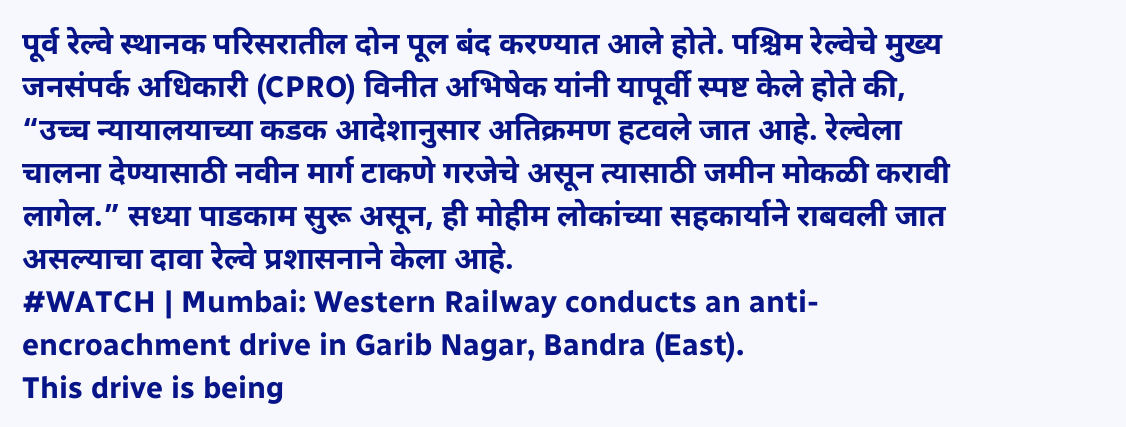पूर्व रेल्वे स्थानक परिसरातील दोन पूल बंद करण्यात आले होते. पश्चिम रेल्वेचे मुख्य जनसंपर्क अधिकारी (CPRO) विनीत अभिषेक यांनी यापूर्वी स्पष्ट केले होते की, “उच्च न्यायालयाच्या कडक आदेशानुसार अतिक्रमण हटवले जात आहे. रेल्वेला चालना देण्यासाठी नवीन मार्ग टाकणे गरजेचे असून त्यासाठी जमीन मोकळी करावी लागेल.” सध्या पाडकाम सुरू असून, ही मोहीम लोकांच्या सहकार्याने राबवली जात असल्याचा दावा रेल्वे प्रशासनाने केला आहे.
#WATCH | Mumbai: Western Railway conducts an anti-encroachment drive in Garib Nagar, Bandra (East).
This drive is being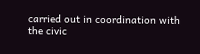carried out in coordination with the civic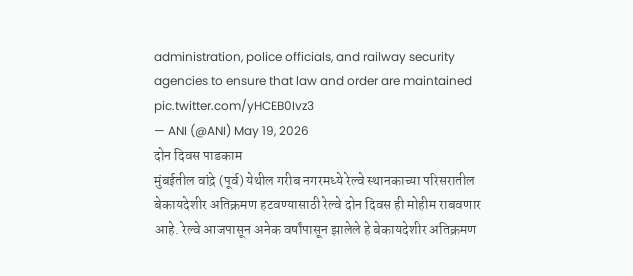administration, police officials, and railway security agencies to ensure that law and order are maintained pic.twitter.com/yHCEB0Ivz3
— ANI (@ANI) May 19, 2026
दोन दिवस पाडकाम
मुंबईतील वांद्रे (पूर्व) येथील गरीब नगरमध्ये रेल्वे स्थानकाच्या परिसरातील बेकायदेशीर अतिक्रमण हटवण्यासाठी रेल्वे दोन दिवस ही मोहीम राबवणार आहे. रेल्वे आजपासून अनेक वर्षांपासून झालेले हे बेकायदेशीर अतिक्रमण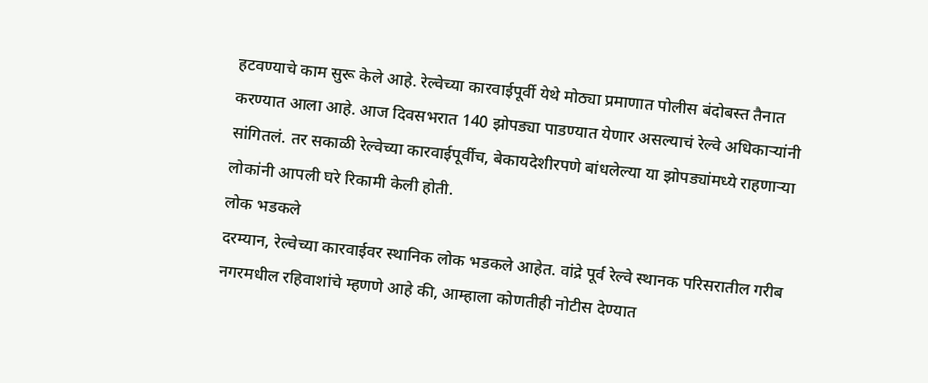हटवण्याचे काम सुरू केले आहे. रेल्वेच्या कारवाईपूर्वी येथे मोठ्या प्रमाणात पोलीस बंदोबस्त तैनात करण्यात आला आहे. आज दिवसभरात 140 झोपड्या पाडण्यात येणार असल्याचं रेल्वे अधिकाऱ्यांनी सांगितलं. तर सकाळी रेल्वेच्या कारवाईपूर्वीच, बेकायदेशीरपणे बांधलेल्या या झोपड्यांमध्ये राहणाऱ्या लोकांनी आपली घरे रिकामी केली होती.
लोक भडकले
दरम्यान, रेल्वेच्या कारवाईवर स्थानिक लोक भडकले आहेत. वांद्रे पूर्व रेल्वे स्थानक परिसरातील गरीब नगरमधील रहिवाशांचे म्हणणे आहे की, आम्हाला कोणतीही नोटीस देण्यात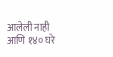आलेली नाही आणि १४० घरे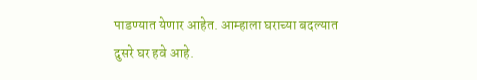पाडण्यात येणार आहेत. आम्हाला घराच्या बदल्यात दुसरे घर हवे आहे.